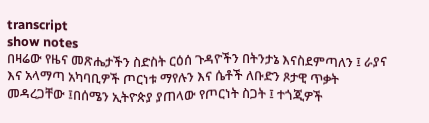transcript
show notes
በዛሬው የዜና መጽሔታችን ስድስት ርዕሰ ጉዳዮችን በትንታኔ እናስደምጣለን ፤ ራያና እና አላማጣ አካባቢዎች ጦርነቱ ማየሉን እና ሴቶች ለቡድን ጾታዊ ጥቃት መዳረጋቸው ፤በሰሜን ኢትዮጵያ ያጠላው የጦርነት ስጋት ፤ ተጎጂዎች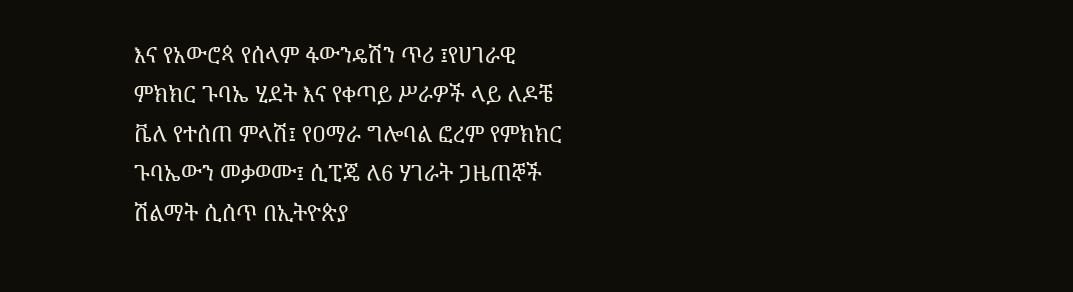እና የአውሮጳ የሰላም ፋውንዴሽን ጥሪ ፤የሀገራዊ ምክክር ጉባኤ ሂደት እና የቀጣይ ሥራዎች ላይ ለዶቼ ቬለ የተሰጠ ምላሽ፤ የዐማራ ግሎባል ፎረም የምክክር ጉባኤውን መቃወሙ፤ ሲፒጄ ለ6 ሃገራት ጋዜጠኞች ሽልማት ሲሰጥ በኢትዮጵያ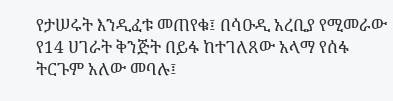የታሠሩት እንዲፈቱ መጠየቁ፤ በሳዑዲ አረቢያ የሚመራው የ14 ሀገራት ቅንጅት በይፋ ከተገለጸው አላማ የሰፋ ትርጉም አለው መባሉ፤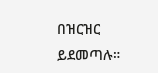በዝርዝር ይደመጣሉ።